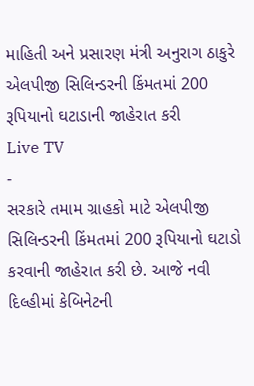માહિતી અને પ્રસારણ મંત્રી અનુરાગ ઠાકુરે એલપીજી સિલિન્ડરની કિંમતમાં 200 રૂપિયાનો ઘટાડાની જાહેરાત કરી
Live TV
-
સરકારે તમામ ગ્રાહકો માટે એલપીજી સિલિન્ડરની કિંમતમાં 200 રૂપિયાનો ઘટાડો કરવાની જાહેરાત કરી છે. આજે નવી દિલ્હીમાં કેબિનેટની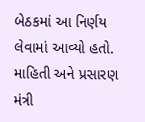બેઠકમાં આ નિર્ણય લેવામાં આવ્યો હતો. માહિતી અને પ્રસારણ મંત્રી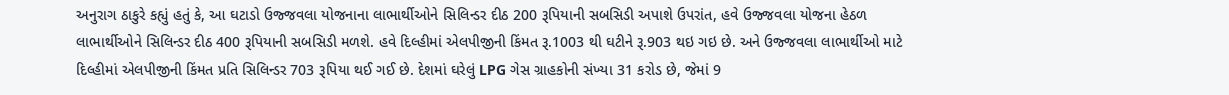અનુરાગ ઠાકુરે કહ્યું હતું કે, આ ઘટાડો ઉજ્જવલા યોજનાના લાભાર્થીઓને સિલિન્ડર દીઠ 200 રૂપિયાની સબસિડી અપાશે ઉપરાંત, હવે ઉજ્જવલા યોજના હેઠળ લાભાર્થીઓને સિલિન્ડર દીઠ 400 રૂપિયાની સબસિડી મળશે. હવે દિલ્હીમાં એલપીજીની કિંમત રૂ.1003 થી ઘટીને રૂ.903 થઇ ગઇ છે. અને ઉજ્જવલા લાભાર્થીઓ માટે દિલ્હીમાં એલપીજીની કિંમત પ્રતિ સિલિન્ડર 703 રૂપિયા થઈ ગઈ છે. દેશમાં ઘરેલું LPG ગેસ ગ્રાહકોની સંખ્યા 31 કરોડ છે, જેમાં 9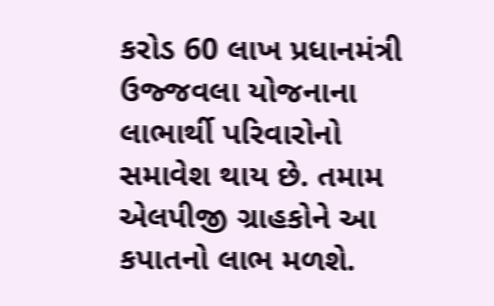કરોડ 60 લાખ પ્રધાનમંત્રી ઉજ્જવલા યોજનાના લાભાર્થી પરિવારોનો સમાવેશ થાય છે. તમામ એલપીજી ગ્રાહકોને આ કપાતનો લાભ મળશે.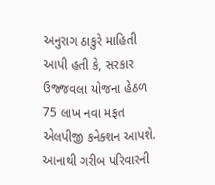અનુરાગ ઠાકુરે માહિતી આપી હતી કે, સરકાર ઉજ્જવલા યોજના હેઠળ 75 લાખ નવા મફત એલપીજી કનેક્શન આપશે. આનાથી ગરીબ પરિવારની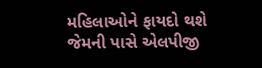મહિલાઓને ફાયદો થશે જેમની પાસે એલપીજી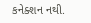કનેક્શન નથી.